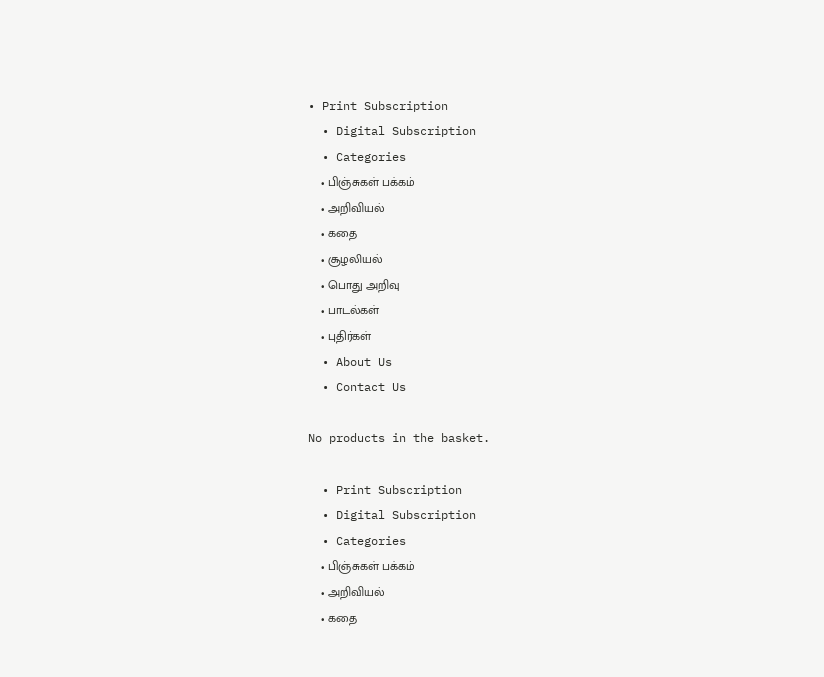• Print Subscription
  • Digital Subscription
  • Categories
    • பிஞ்சுகள் பக்கம்
    • அறிவியல்
    • கதை
    • சூழலியல்
    • பொது அறிவு
    • பாடல்கள்
    • புதிர்கள்
  • About Us
  • Contact Us

No products in the basket.

  • Print Subscription
  • Digital Subscription
  • Categories
    • பிஞ்சுகள் பக்கம்
    • அறிவியல்
    • கதை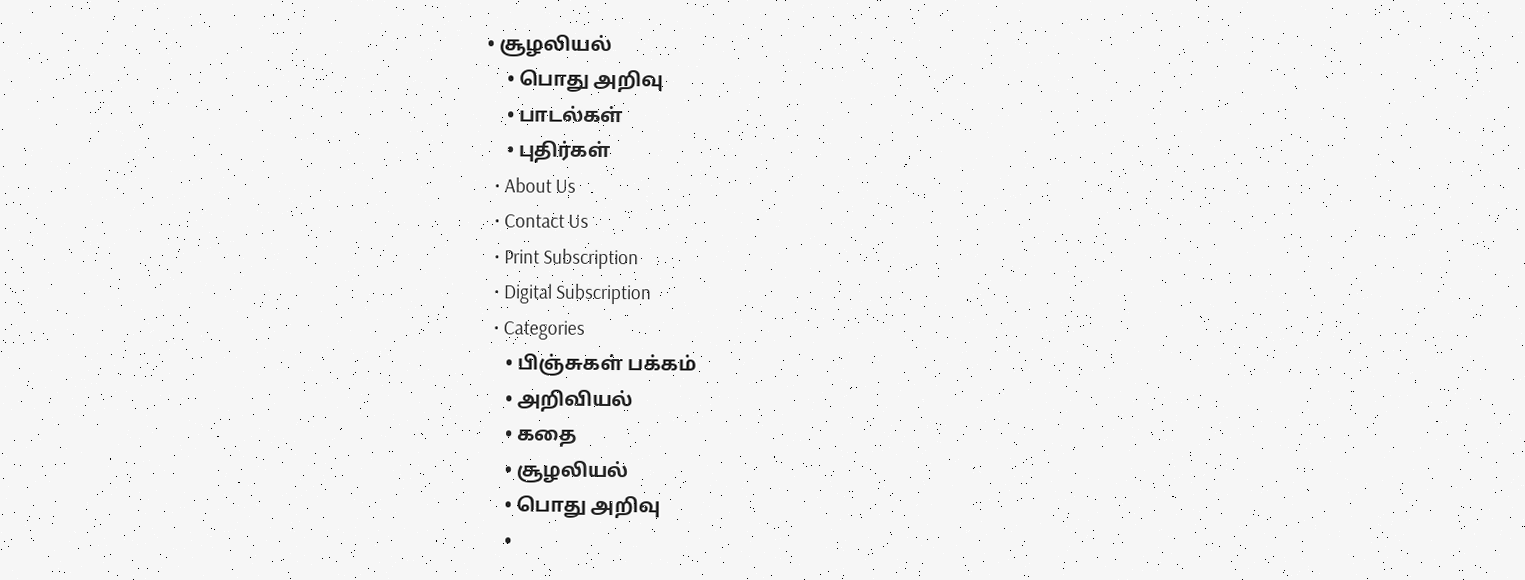• சூழலியல்
    • பொது அறிவு
    • பாடல்கள்
    • புதிர்கள்
  • About Us
  • Contact Us
  • Print Subscription
  • Digital Subscription
  • Categories
    • பிஞ்சுகள் பக்கம்
    • அறிவியல்
    • கதை
    • சூழலியல்
    • பொது அறிவு
    •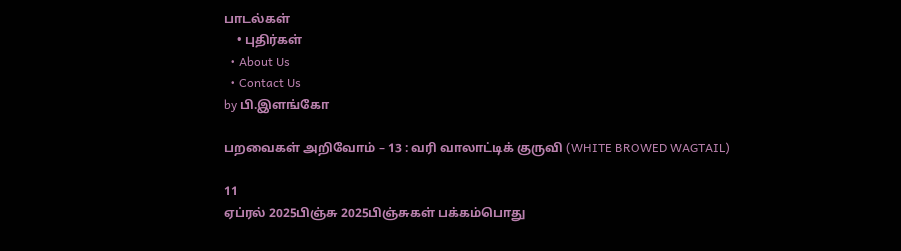பாடல்கள்
    • புதிர்கள்
  • About Us
  • Contact Us
by பி.இளங்கோ

பறவைகள் அறிவோம் – 13 : வரி வாலாட்டிக் குருவி (WHITE BROWED WAGTAIL)

11
ஏப்ரல் 2025பிஞ்சு 2025பிஞ்சுகள் பக்கம்பொது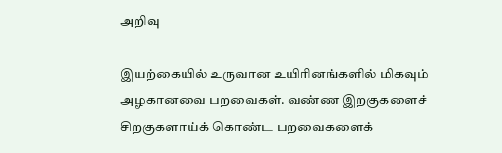அறிவு

இயற்கையில் உருவான உயிரினங்களில் மிகவும் அழகானவை பறவைகள். வண்ண இறகுகளைச் சிறகுகளாய்க் கொண்ட பறவைகளைக்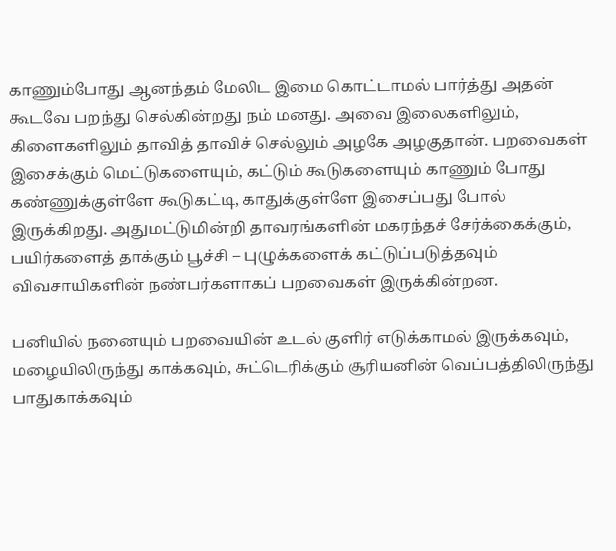காணும்போது ஆனந்தம் மேலிட இமை கொட்டாமல் பார்த்து அதன் கூடவே பறந்து செல்கின்றது நம் மனது. அவை இலைகளிலும், கிளைகளிலும் தாவித் தாவிச் செல்லும் அழகே அழகுதான். பறவைகள் இசைக்கும் மெட்டுகளையும், கட்டும் கூடுகளையும் காணும் போது கண்ணுக்குள்ளே கூடுகட்டி, காதுக்குள்ளே இசைப்பது போல் இருக்கிறது. அதுமட்டுமின்றி தாவரங்களின் மகரந்தச் சேர்க்கைக்கும், பயிர்களைத் தாக்கும் பூச்சி – புழுக்களைக் கட்டுப்படுத்தவும் விவசாயிகளின் நண்பர்களாகப் பறவைகள் இருக்கின்றன.

பனியில் நனையும் பறவையின் உடல் குளிர் எடுக்காமல் இருக்கவும், மழையிலிருந்து காக்கவும், சுட்டெரிக்கும் சூரியனின் வெப்பத்திலிருந்து பாதுகாக்கவும்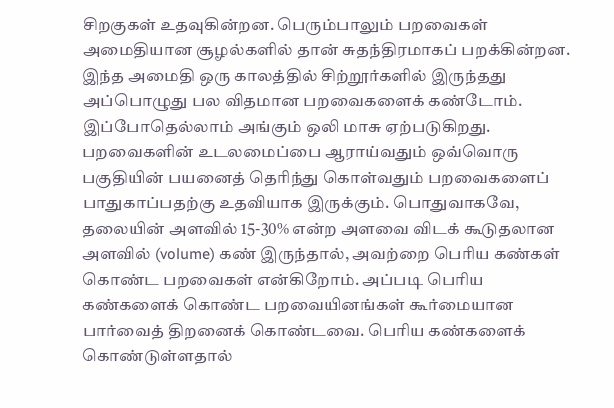சிறகுகள் உதவுகின்றன. பெரும்பாலும் பறவைகள் அமைதியான சூழல்களில் தான் சுதந்திரமாகப் பறக்கின்றன. இந்த அமைதி ஒரு காலத்தில் சிற்றூர்களில் இருந்தது அப்பொழுது பல விதமான பறவைகளைக் கண்டோம். இப்போதெல்லாம் அங்கும் ஒலி மாசு ஏற்படுகிறது.
பறவைகளின் உடலமைப்பை ஆராய்வதும் ஒவ்வொரு பகுதியின் பயனைத் தெரிந்து கொள்வதும் பறவைகளைப் பாதுகாப்பதற்கு உதவியாக இருக்கும். பொதுவாகவே, தலையின் அளவில் 15-30% என்ற அளவை விடக் கூடுதலான அளவில் (volume) கண் இருந்தால், அவற்றை பெரிய கண்கள் கொண்ட பறவைகள் என்கிறோம். அப்படி பெரிய கண்களைக் கொண்ட பறவையினங்கள் கூர்மையான பார்வைத் திறனைக் கொண்டவை. பெரிய கண்களைக் கொண்டுள்ளதால்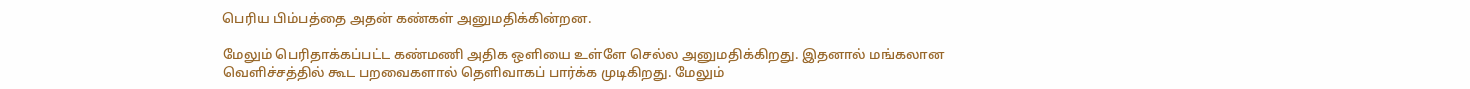பெரிய பிம்பத்தை அதன் கண்கள் அனுமதிக்கின்றன.

மேலும் பெரிதாக்கப்பட்ட கண்மணி அதிக ஒளியை உள்ளே செல்ல அனுமதிக்கிறது. இதனால் மங்கலான வெளிச்சத்தில் கூட பறவைகளால் தெளிவாகப் பார்க்க முடிகிறது. மேலும்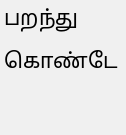பறந்து கொண்டே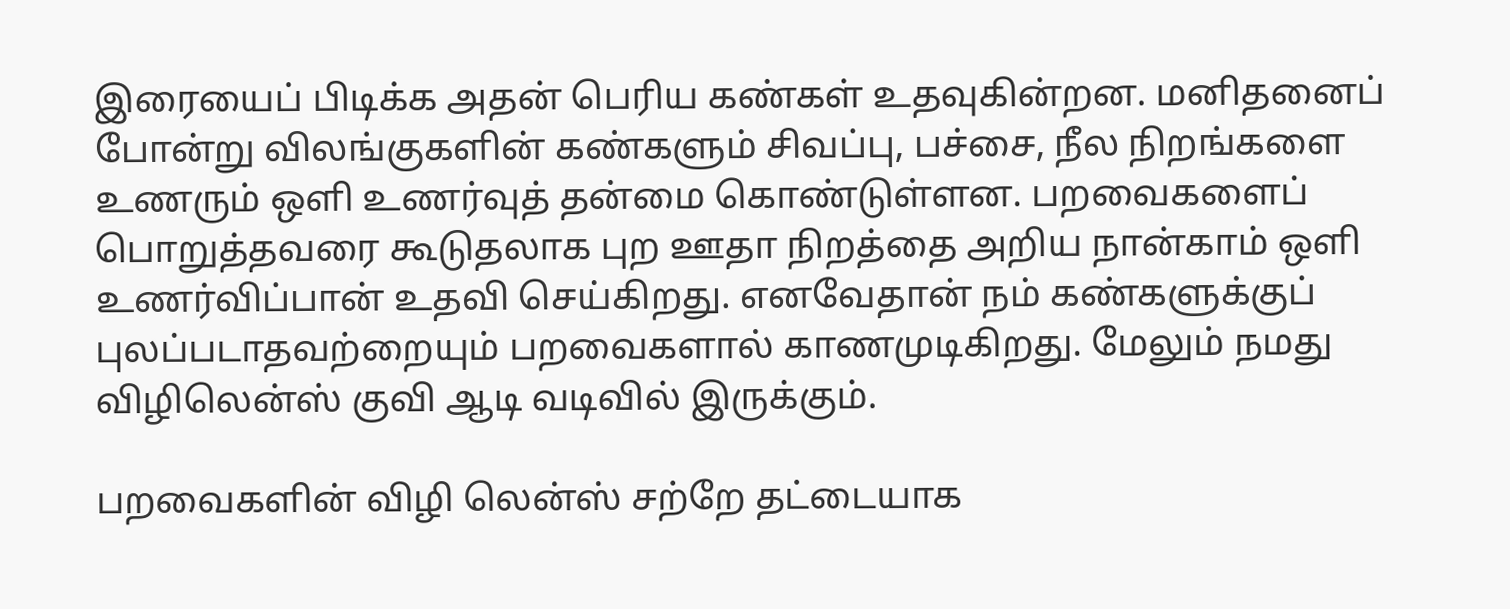இரையைப் பிடிக்க அதன் பெரிய கண்கள் உதவுகின்றன. மனிதனைப் போன்று விலங்குகளின் கண்களும் சிவப்பு, பச்சை, நீல நிறங்களை உணரும் ஒளி உணர்வுத் தன்மை கொண்டுள்ளன. பறவைகளைப் பொறுத்தவரை கூடுதலாக புற ஊதா நிறத்தை அறிய நான்காம் ஒளி உணர்விப்பான் உதவி செய்கிறது. எனவேதான் நம் கண்களுக்குப் புலப்படாதவற்றையும் பறவைகளால் காணமுடிகிறது. மேலும் நமது விழிலென்ஸ் குவி ஆடி வடிவில் இருக்கும்.

பறவைகளின் விழி லென்ஸ் சற்றே தட்டையாக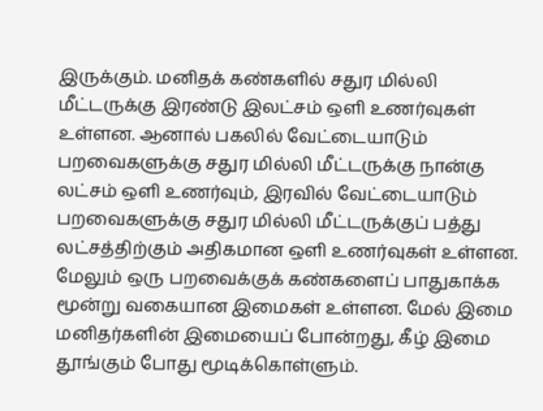இருக்கும். மனிதக் கண்களில் சதுர மில்லி மீட்டருக்கு இரண்டு இலட்சம் ஒளி உணர்வுகள் உள்ளன. ஆனால் பகலில் வேட்டையாடும் பறவைகளுக்கு சதுர மில்லி மீட்டருக்கு நான்கு லட்சம் ஒளி உணர்வும், இரவில் வேட்டையாடும் பறவைகளுக்கு சதுர மில்லி மீட்டருக்குப் பத்து லட்சத்திற்கும் அதிகமான ஒளி உணர்வுகள் உள்ளன. மேலும் ஒரு பறவைக்குக் கண்களைப் பாதுகாக்க மூன்று வகையான இமைகள் உள்ளன. மேல் இமை மனிதர்களின் இமையைப் போன்றது, கீழ் இமை தூங்கும் போது மூடிக்கொள்ளும்.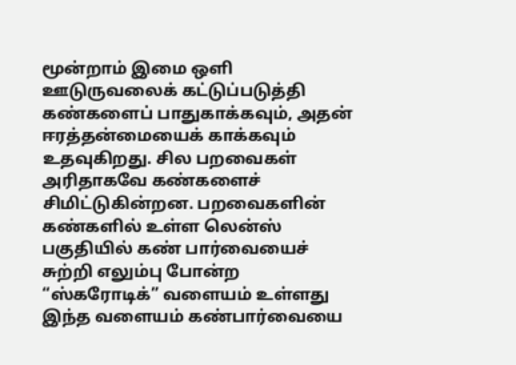மூன்றாம் இமை ஒளி ஊடுருவலைக் கட்டுப்படுத்தி கண்களைப் பாதுகாக்கவும், அதன் ஈரத்தன்மையைக் காக்கவும் உதவுகிறது. சில பறவைகள் அரிதாகவே கண்களைச் சிமிட்டுகின்றன. பறவைகளின் கண்களில் உள்ள லென்ஸ் பகுதியில் கண் பார்வையைச் சுற்றி எலும்பு போன்ற “ஸ்கரோடிக்” வளையம் உள்ளது இந்த வளையம் கண்பார்வையை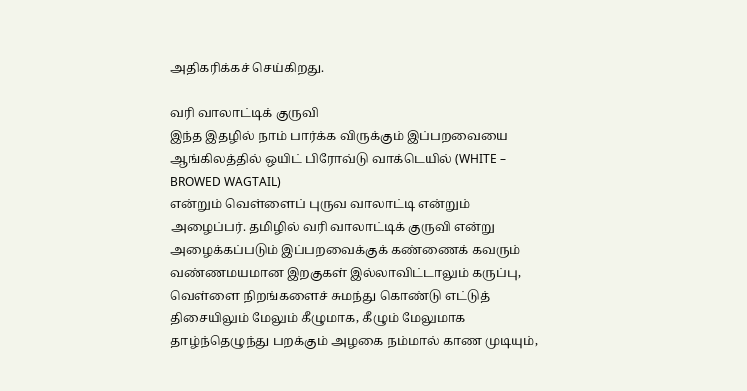அதிகரிக்கச் செய்கிறது.

வரி வாலாட்டிக் குருவி
இந்த இதழில் நாம் பார்க்க விருக்கும் இப்பறவையை ஆங்கிலத்தில் ஒயிட் பிரோவ்டு வாக்டெயில் (WHITE – BROWED WAGTAIL)
என்றும் வெள்ளைப் புருவ வாலாட்டி என்றும் அழைப்பர். தமிழில் வரி வாலாட்டிக் குருவி என்று அழைக்கப்படும் இப்பறவைக்குக் கண்ணைக் கவரும் வண்ணமயமான இறகுகள் இல்லாவிட்டாலும் கருப்பு, வெள்ளை நிறங்களைச் சுமந்து கொண்டு எட்டுத் திசையிலும் மேலும் கீழுமாக, கீழும் மேலுமாக தாழ்ந்தெழுந்து பறக்கும் அழகை நம்மால் காண முடியும்,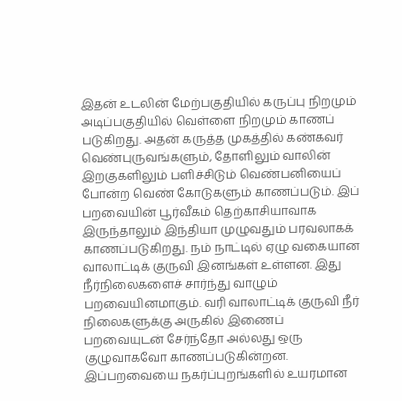இதன் உடலின் மேற்பகுதியில் கருப்பு நிறமும் அடிப்பகுதியில் வெள்ளை நிறமும் காணப் படுகிறது. அதன் கருத்த முகத்தில் கண்கவர் வெண்புருவங்களும், தோளிலும் வாலின் இறகுகளிலும் பளிச்சிடும் வெண்பனியைப் போன்ற வெண் கோடுகளும் காணப்படும். இப் பறவையின் பூர்வீகம் தெற்காசியாவாக இருந்தாலும் இந்தியா முழுவதும் பரவலாகக் காணப்படுகிறது. நம் நாட்டில் ஏழு வகையான வாலாட்டிக் குருவி இனங்கள் உள்ளன. இது நீர்நிலைகளைச் சார்ந்து வாழும் பறவையினமாகும். வரி வாலாட்டிக் குருவி நீர் நிலைகளுக்கு அருகில் இணைப் பறவையுடன் சேர்ந்தோ அல்லது ஒரு குழுவாகவோ காணப்படுகின்றன. இப்பறவையை நகர்ப்புறங்களில் உயரமான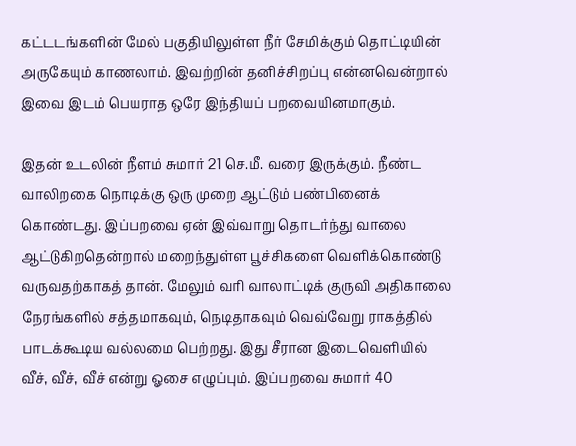கட்டடங்களின் மேல் பகுதியிலுள்ள நீர் சேமிக்கும் தொட்டியின் அருகேயும் காணலாம். இவற்றின் தனிச்சிறப்பு என்னவென்றால் இவை இடம் பெயராத ஒரே இந்தியப் பறவையினமாகும்.

இதன் உடலின் நீளம் சுமார் 21 செ.மீ. வரை இருக்கும். நீண்ட வாலிறகை நொடிக்கு ஒரு முறை ஆட்டும் பண்பினைக் கொண்டது. இப்பறவை ஏன் இவ்வாறு தொடர்ந்து வாலை ஆட்டுகிறதென்றால் மறைந்துள்ள பூச்சிகளை வெளிக்கொண்டு வருவதற்காகத் தான். மேலும் வரி வாலாட்டிக் குருவி அதிகாலை நேரங்களில் சத்தமாகவும், நெடிதாகவும் வெவ்வேறு ராகத்தில் பாடக்கூடிய வல்லமை பெற்றது. இது சீரான இடைவெளியில் வீச், வீச், வீச் என்று ஓசை எழுப்பும். இப்பறவை சுமார் 40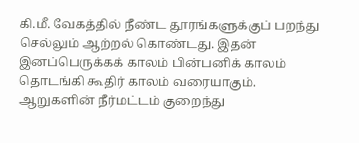கி.மீ. வேகத்தில் நீண்ட தூரங்களுக்குப் பறந்து செல்லும் ஆற்றல் கொண்டது. இதன் இனப்பெருக்கக் காலம் பின்பனிக் காலம் தொடங்கி கூதிர் காலம் வரையாகும். ஆறுகளின் நீர்மட்டம் குறைந்து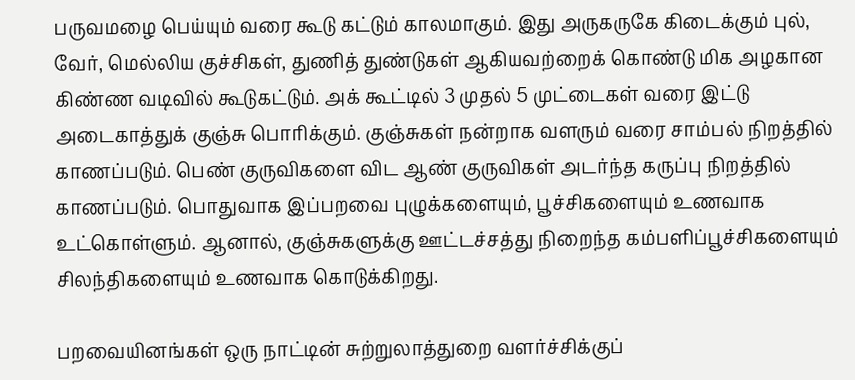பருவமழை பெய்யும் வரை கூடு கட்டும் காலமாகும். இது அருகருகே கிடைக்கும் புல், வேர், மெல்லிய குச்சிகள், துணித் துண்டுகள் ஆகியவற்றைக் கொண்டு மிக அழகான கிண்ண வடிவில் கூடுகட்டும். அக் கூட்டில் 3 முதல் 5 முட்டைகள் வரை இட்டு அடைகாத்துக் குஞ்சு பொரிக்கும். குஞ்சுகள் நன்றாக வளரும் வரை சாம்பல் நிறத்தில் காணப்படும். பெண் குருவிகளை விட ஆண் குருவிகள் அடர்ந்த கருப்பு நிறத்தில் காணப்படும். பொதுவாக இப்பறவை புழுக்களையும், பூச்சிகளையும் உணவாக உட்கொள்ளும். ஆனால், குஞ்சுகளுக்கு ஊட்டச்சத்து நிறைந்த கம்பளிப்பூச்சிகளையும் சிலந்திகளையும் உணவாக கொடுக்கிறது.

பறவையினங்கள் ஒரு நாட்டின் சுற்றுலாத்துறை வளர்ச்சிக்குப்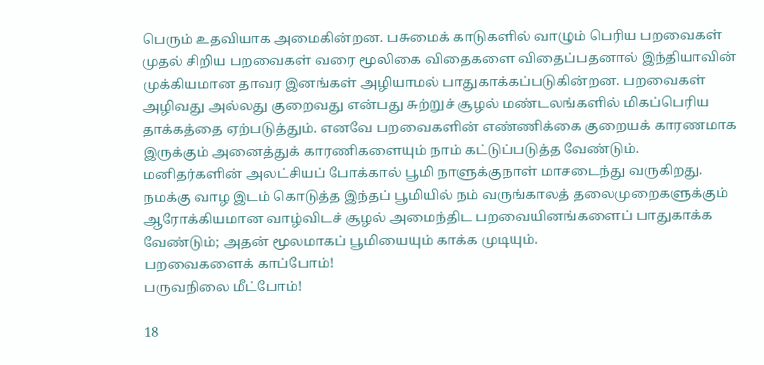பெரும் உதவியாக அமைகின்றன. பசுமைக் காடுகளில் வாழும் பெரிய பறவைகள் முதல் சிறிய பறவைகள் வரை மூலிகை விதைகளை விதைப்பதனால் இந்தியாவின் முக்கியமான தாவர இனங்கள் அழியாமல் பாதுகாக்கப்படுகின்றன. பறவைகள் அழிவது அல்லது குறைவது என்பது சுற்றுச் சூழல் மண்டலங்களில் மிகப்பெரிய தாக்கத்தை ஏற்படுத்தும். எனவே பறவைகளின் எண்ணிக்கை குறையக் காரணமாக இருக்கும் அனைத்துக் காரணிகளையும் நாம் கட்டுப்படுத்த வேண்டும்.
மனிதர்களின் அலட்சியப் போக்கால் பூமி நாளுக்குநாள் மாசடைந்து வருகிறது. நமக்கு வாழ இடம் கொடுத்த இந்தப் பூமியில் நம் வருங்காலத் தலைமுறைகளுக்கும் ஆரோக்கியமான வாழ்விடச் சூழல் அமைந்திட பறவையினங்களைப் பாதுகாக்க வேண்டும்; அதன் மூலமாகப் பூமியையும் காக்க முடியும்.
பறவைகளைக் காப்போம்!
பருவநிலை மீட்போம்!

18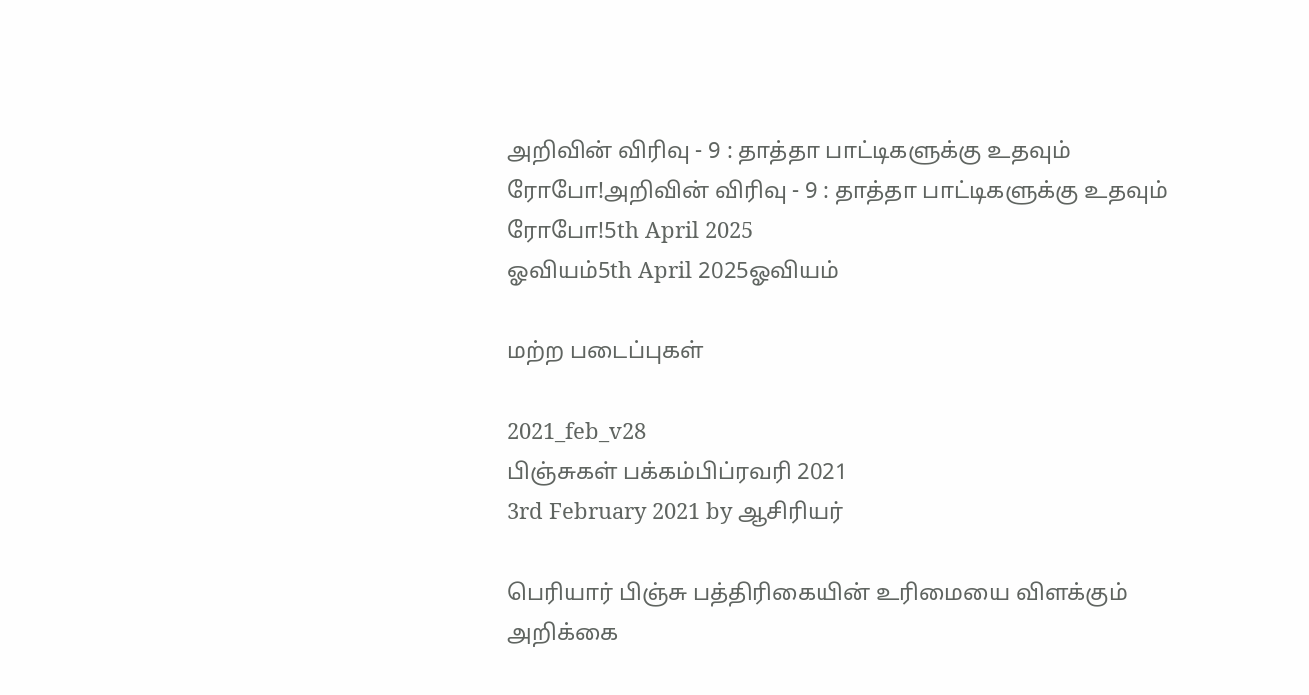அறிவின் விரிவு - 9 : தாத்தா பாட்டிகளுக்கு உதவும் ரோபோ!அறிவின் விரிவு - 9 : தாத்தா பாட்டிகளுக்கு உதவும் ரோபோ!5th April 2025
ஓவியம்5th April 2025ஓவியம்

மற்ற படைப்புகள்

2021_feb_v28
பிஞ்சுகள் பக்கம்பிப்ரவரி 2021
3rd February 2021 by ஆசிரியர்

பெரியார் பிஞ்சு பத்திரிகையின் உரிமையை விளக்கும் அறிக்கை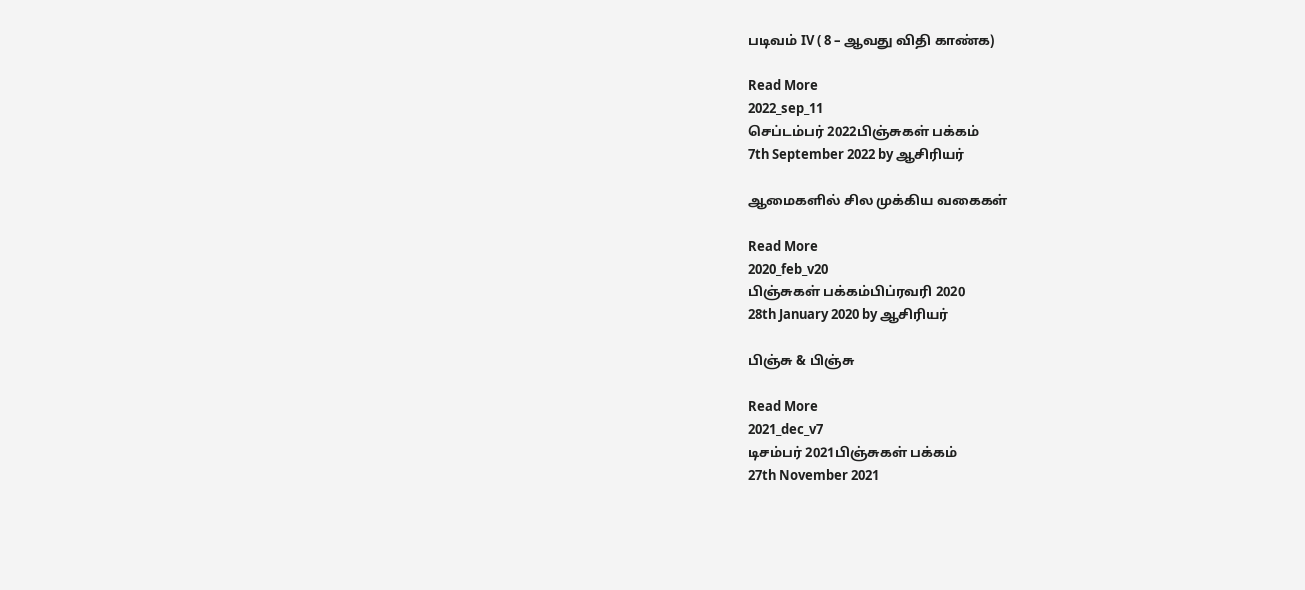படிவம் IV ( 8 – ஆவது விதி காண்க)

Read More
2022_sep_11
செப்டம்பர் 2022பிஞ்சுகள் பக்கம்
7th September 2022 by ஆசிரியர்

ஆமைகளில் சில முக்கிய வகைகள்

Read More
2020_feb_v20
பிஞ்சுகள் பக்கம்பிப்ரவரி 2020
28th January 2020 by ஆசிரியர்

பிஞ்சு & பிஞ்சு

Read More
2021_dec_v7
டிசம்பர் 2021பிஞ்சுகள் பக்கம்
27th November 2021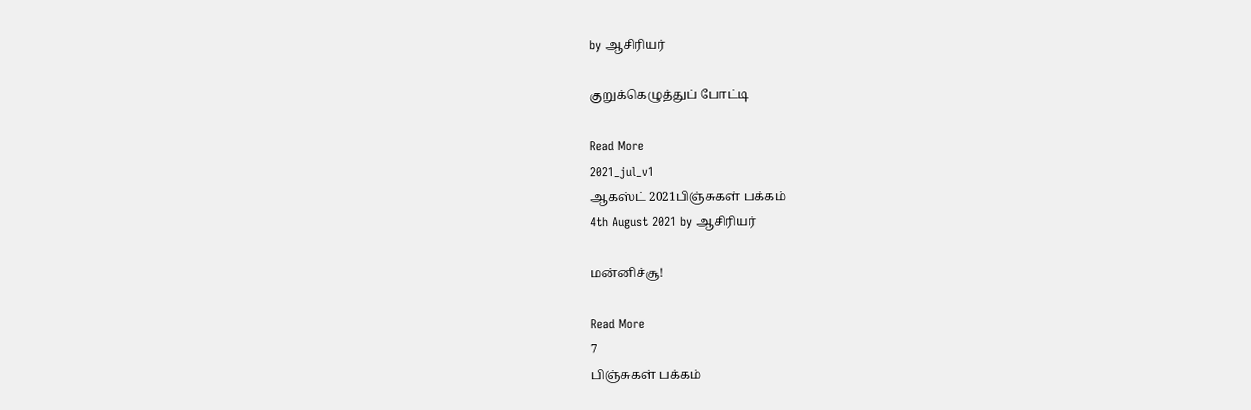by ஆசிரியர்

குறுக்கெழுத்துப் போட்டி

Read More
2021_jul_v1
ஆகஸ்ட் 2021பிஞ்சுகள் பக்கம்
4th August 2021 by ஆசிரியர்

மன்னிச்சூ!

Read More
7
பிஞ்சுகள் பக்கம்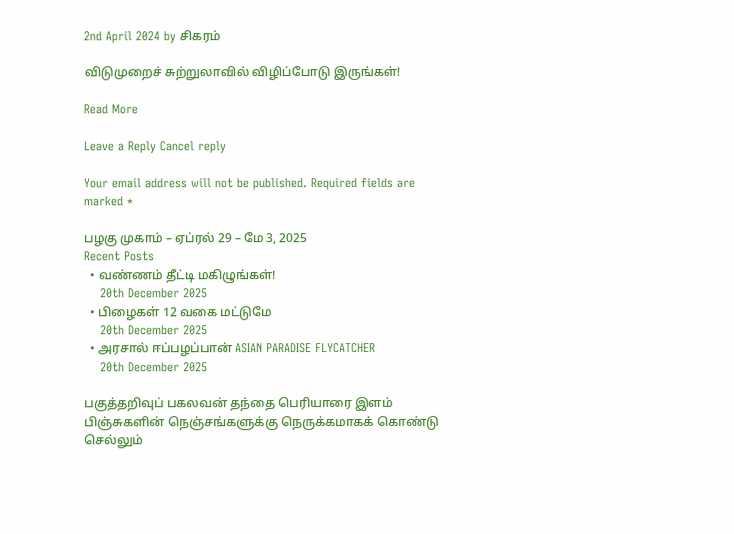2nd April 2024 by சிகரம்

விடுமுறைச் சுற்றுலாவில் விழிப்போடு இருங்கள்!

Read More

Leave a Reply Cancel reply

Your email address will not be published. Required fields are marked *

பழகு முகாம் – ஏப்ரல் 29 – மே 3, 2025
Recent Posts
  • வண்ணம் தீட்டி மகிழுங்கள்!
    20th December 2025
  • பிழைகள் 12 வகை மட்டுமே
    20th December 2025
  • அரசால் ஈப்பழப்பான் ASIAN PARADISE FLYCATCHER
    20th December 2025

பகுத்தறிவுப் பகலவன் தந்தை பெரியாரை இளம் பிஞ்சுகளின் நெஞ்சங்களுக்கு நெருக்கமாகக் கொண்டு செல்லும்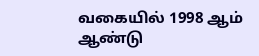வகையில் 1998 ஆம் ஆண்டு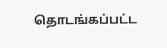தொடங்கப்பட்ட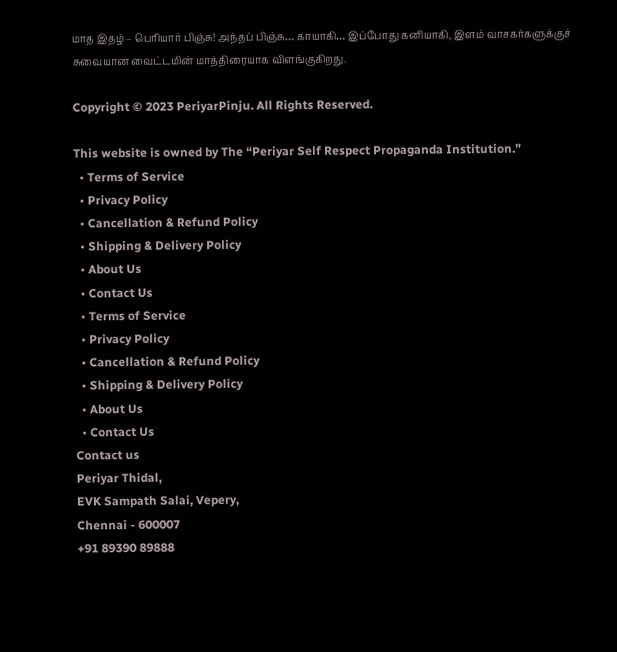மாத இதழ் – பெரியார் பிஞ்சு! அந்தப் பிஞ்சு… காயாகி… இப்போது கனியாகி, இளம் வாசகர்களுக்குச் சுவையான வைட்டமின் மாத்திரையாக விளங்குகிறது.

Copyright © 2023 PeriyarPinju. All Rights Reserved.

This website is owned by The “Periyar Self Respect Propaganda Institution.”
  • Terms of Service
  • Privacy Policy
  • Cancellation & Refund Policy
  • Shipping & Delivery Policy
  • About Us
  • Contact Us
  • Terms of Service
  • Privacy Policy
  • Cancellation & Refund Policy
  • Shipping & Delivery Policy
  • About Us
  • Contact Us
Contact us
Periyar Thidal,
EVK Sampath Salai, Vepery,
Chennai - 600007
+91 89390 89888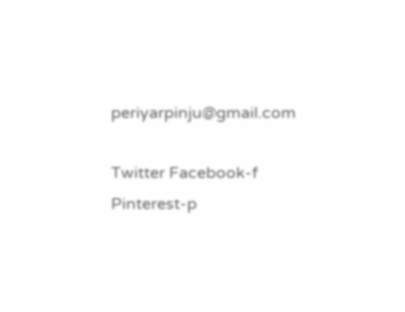periyarpinju@gmail.com

Twitter Facebook-f Pinterest-p